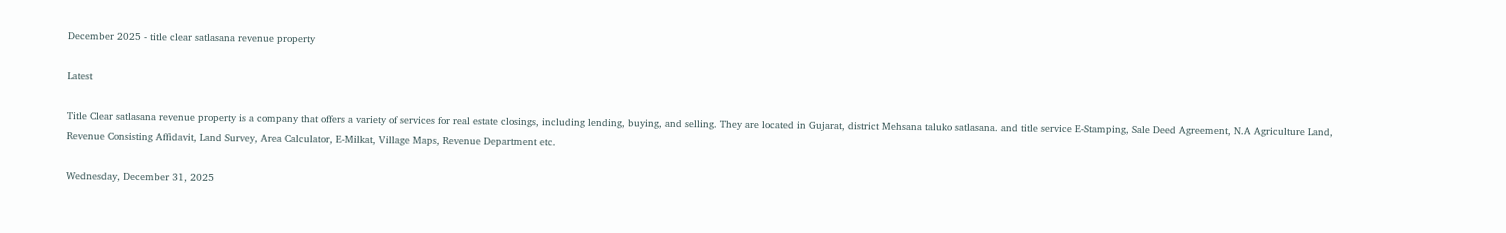December 2025 - title clear satlasana revenue property

Latest

Title Clear satlasana revenue property is a company that offers a variety of services for real estate closings, including lending, buying, and selling. They are located in Gujarat, district Mehsana taluko satlasana. and title service E-Stamping, Sale Deed Agreement, N.A Agriculture Land, Revenue Consisting Affidavit, Land Survey, Area Calculator, E-Milkat, Village Maps, Revenue Department etc.

Wednesday, December 31, 2025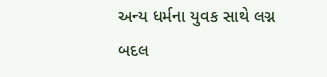અન્ય ધર્મના યુવક સાથે લગ્ન બદલ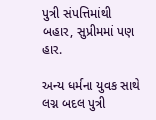પુત્રી સંપત્તિમાંથી બહાર, સુપ્રીમમાં પણ હાર.

અન્ય ધર્મના યુવક સાથે લગ્ન બદલ પુત્રી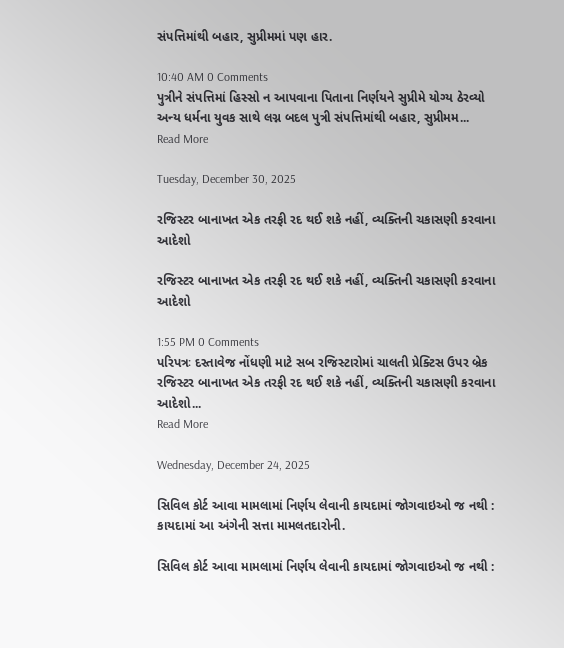સંપત્તિમાંથી બહાર, સુપ્રીમમાં પણ હાર.

10:40 AM 0 Comments
પુત્રીને સંપત્તિમાં હિસ્સો ન આપવાના પિતાના નિર્ણયને સુપ્રીમે યોગ્ય ઠેરવ્યો અન્ય ધર્મના યુવક સાથે લગ્ન બદલ પુત્રી સંપત્તિમાંથી બહાર, સુપ્રીમમ...
Read More

Tuesday, December 30, 2025

રજિસ્ટર બાનાખત એક તરફી રદ થઈ શકે નહીં, વ્યક્તિની ચકાસણી કરવાના આદેશો

રજિસ્ટર બાનાખત એક તરફી રદ થઈ શકે નહીં, વ્યક્તિની ચકાસણી કરવાના આદેશો

1:55 PM 0 Comments
પરિપત્રઃ દસ્તાવેજ નોંધણી માટે સબ રજિસ્ટારોમાં ચાલતી પ્રેક્ટિસ ઉપર બ્રેક રજિસ્ટર બાનાખત એક તરફી રદ થઈ શકે નહીં, વ્યક્તિની ચકાસણી કરવાના આદેશો...
Read More

Wednesday, December 24, 2025

સિવિલ કોર્ટ આવા મામલામાં નિર્ણય લેવાની કાયદામાં જોગવાઇઓ જ નથી : કાયદામાં આ અંગેની સત્તા મામલતદારોની.

સિવિલ કોર્ટ આવા મામલામાં નિર્ણય લેવાની કાયદામાં જોગવાઇઓ જ નથી :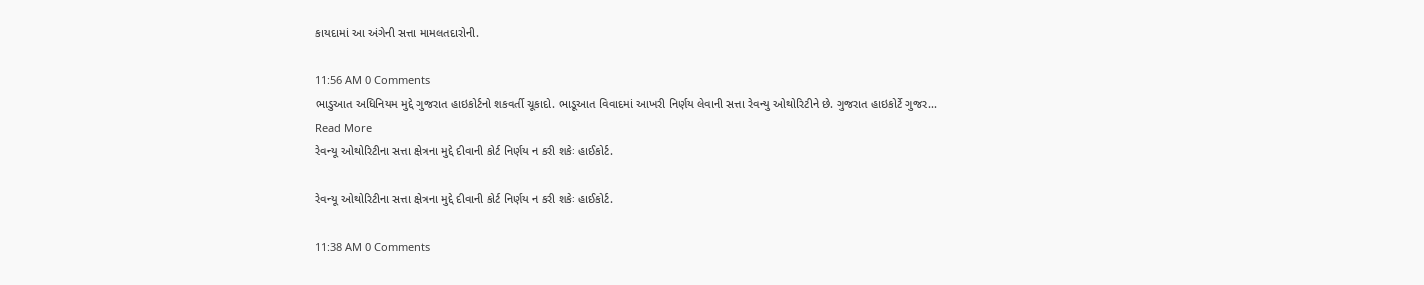કાયદામાં આ અંગેની સત્તા મામલતદારોની.

11:56 AM 0 Comments
ભાડુઆત અધિનિયમ મુદ્દે ગુજરાત હાઇકોર્ટનો શકવર્તી ચૂકાદો. ભાડૂઆત વિવાદમાં આખરી નિર્ણય લેવાની સત્તા રેવન્યુ ઓથોરિટીને છે. ગુજરાત હાઇકોર્ટે ગુજર...
Read More
રેવન્યૂ ઓથોરિટીના સત્તા ક્ષેત્રના મુદ્દે દીવાની કોર્ટ નિર્ણય ન કરી શકેઃ હાઈકોર્ટ.

રેવન્યૂ ઓથોરિટીના સત્તા ક્ષેત્રના મુદ્દે દીવાની કોર્ટ નિર્ણય ન કરી શકેઃ હાઈકોર્ટ.

11:38 AM 0 Comments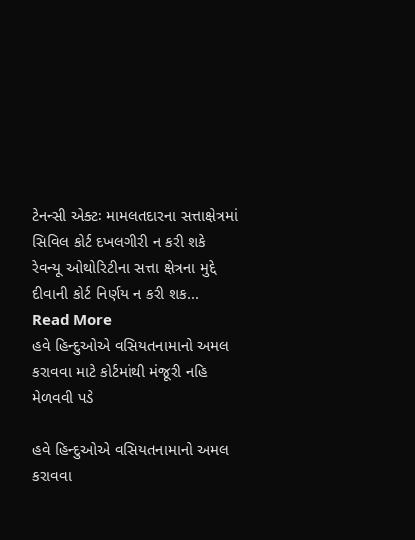ટેનન્સી એક્ટઃ મામલતદારના સત્તાક્ષેત્રમાં સિવિલ કોર્ટ દખલગીરી ન કરી શકે રેવન્યૂ ઓથોરિટીના સત્તા ક્ષેત્રના મુદ્દે દીવાની કોર્ટ નિર્ણય ન કરી શક...
Read More
હવે હિન્દુઓએ વસિયતનામાનો અમલ કરાવવા માટે કોર્ટમાંથી મંજૂરી નહિ મેળવવી પડે

હવે હિન્દુઓએ વસિયતનામાનો અમલ કરાવવા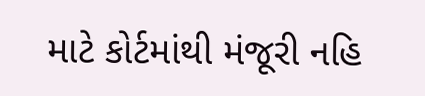માટે કોર્ટમાંથી મંજૂરી નહિ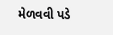મેળવવી પડે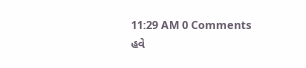11:29 AM 0 Comments
હવે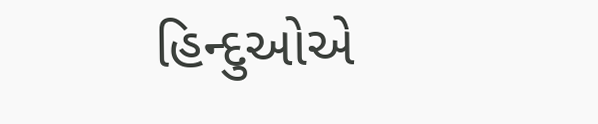હિન્દુઓએ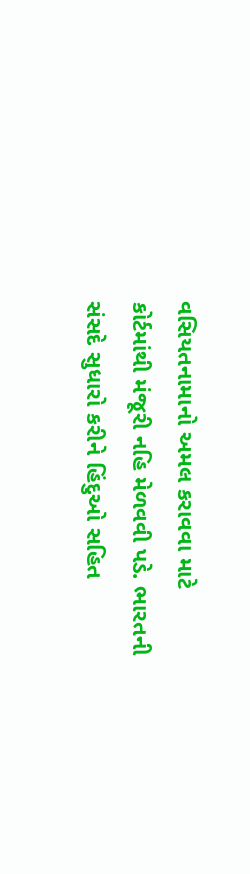વસિયતનામાનો અમલ કરાવવા માટે કોર્ટમાંથી મંજૂરી નહિ મેળવવી પડે. ભારતની સંસદે સુધારો કરીને હિંદુઓ સહિત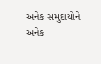અનેક સમુદાયોને અનેક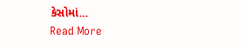કેસોમાં...
Read More